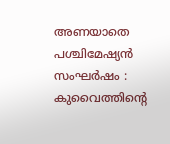അണയാതെ പശ്ചിമേഷ്യന്‍ സംഘര്‍ഷം : കുവൈത്തിന്റെ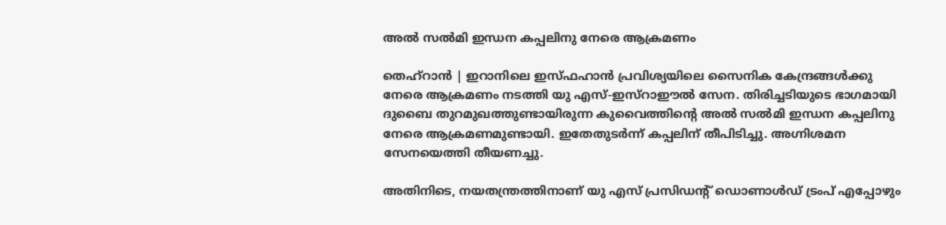അല്‍ സല്‍മി ഇന്ധന കപ്പലിനു നേരെ ആക്രമണം

തെഹ്‌റാന്‍ | ഇറാനിലെ ഇസ്ഫഹാന്‍ പ്രവിശ്യയിലെ സൈനിക കേന്ദ്രങ്ങള്‍ക്കു നേരെ ആക്രമണം നടത്തി യു എസ്-ഇസ്‌റാഈല്‍ സേന. തിരിച്ചടിയുടെ ഭാഗമായി ദുബൈ തുറമുഖത്തുണ്ടായിരുന്ന കുവൈത്തിന്റെ അല്‍ സല്‍മി ഇന്ധന കപ്പലിനു നേരെ ആക്രമണമുണ്ടായി. ഇതേതുടര്‍ന്ന് കപ്പലിന് തീപിടിച്ചു. അഗ്നിശമന സേനയെത്തി തീയണച്ചു.

അതിനിടെ, നയതന്ത്രത്തിനാണ് യു എസ് പ്രസിഡന്റ് ഡൊണാള്‍ഡ് ട്രംപ് എപ്പോഴും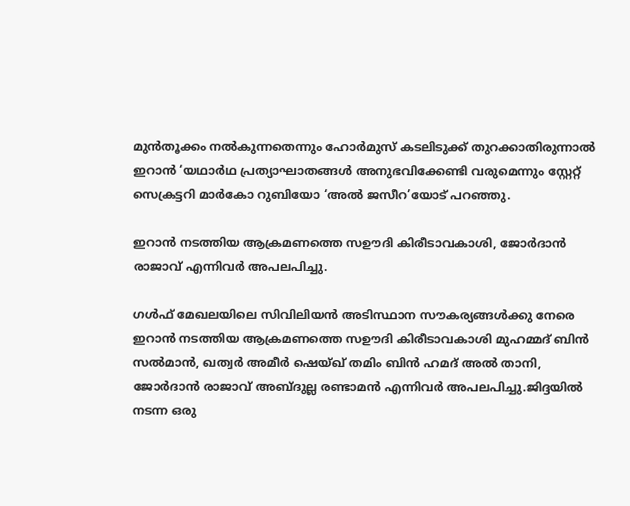മുന്‍തൂക്കം നല്‍കുന്നതെന്നും ഹോര്‍മുസ് കടലിടുക്ക് തുറക്കാതിരുന്നാല്‍ ഇറാന്‍ ‘യഥാര്‍ഥ പ്രത്യാഘാതങ്ങള്‍ അനുഭവിക്കേണ്ടി വരുമെന്നും സ്റ്റേറ്റ് സെക്രട്ടറി മാര്‍കോ റുബിയോ ‘അല്‍ ജസീറ’യോട് പറഞ്ഞു.

ഇറാന്‍ നടത്തിയ ആക്രമണത്തെ സഊദി കിരീടാവകാശി, ജോര്‍ദാന്‍ രാജാവ് എന്നിവർ അപലപിച്ചു.

ഗള്‍ഫ് മേഖലയിലെ സിവിലിയന്‍ അടിസ്ഥാന സൗകര്യങ്ങള്‍ക്കു നേരെ ഇറാന്‍ നടത്തിയ ആക്രമണത്തെ സഊദി കിരീടാവകാശി മുഹമ്മദ് ബിന്‍ സല്‍മാന്‍, ഖത്വര്‍ അമീര്‍ ഷെയ്ഖ് തമിം ബിന്‍ ഹമദ് അല്‍ താനി, ജോര്‍ദാന്‍ രാജാവ് അബ്ദുല്ല രണ്ടാമന്‍ എന്നിവര്‍ അപലപിച്ചു.ജിദ്ദയില്‍ നടന്ന ഒരു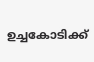ഉച്ചകോടിക്ക്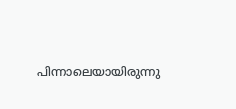പിന്നാലെയായിരുന്നു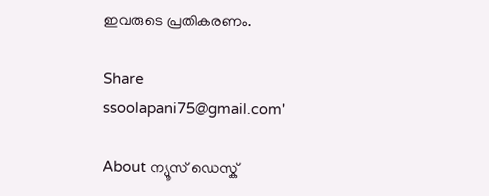ഇവരുടെ പ്രതികരണം.

Share
ssoolapani75@gmail.com'

About ന്യൂസ് ഡെസ്ക്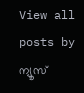View all posts by ന്യൂസ്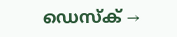ഡെസ്ക് →